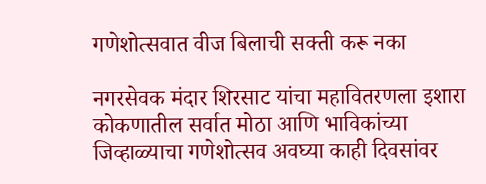गणेशोत्सवात वीज बिलाची सक्ती करू नका

नगरसेवक मंदार शिरसाट यांचा महावितरणला इशारा
कोकणातील सर्वात मोठा आणि भाविकांच्या जिव्हाळ्याचा गणेशोत्सव अवघ्या काही दिवसांवर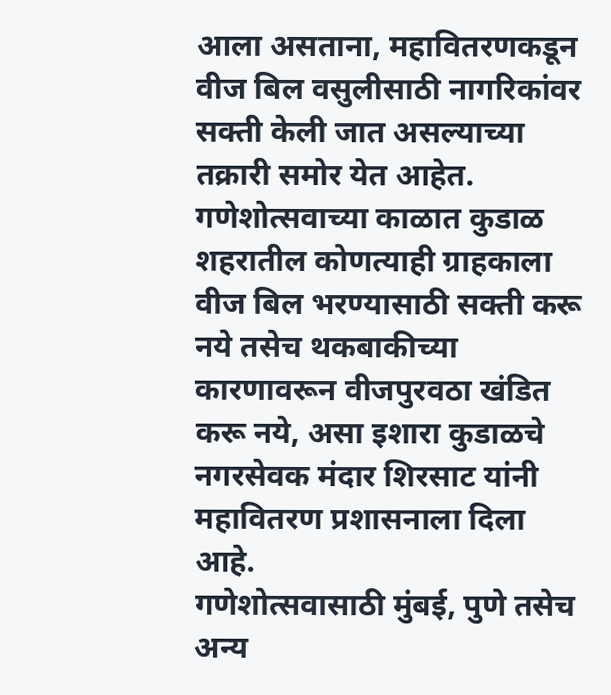आला असताना, महावितरणकडून वीज बिल वसुलीसाठी नागरिकांवर सक्ती केली जात असल्याच्या तक्रारी समोर येत आहेत. गणेशोत्सवाच्या काळात कुडाळ शहरातील कोणत्याही ग्राहकाला वीज बिल भरण्यासाठी सक्ती करू नये तसेच थकबाकीच्या कारणावरून वीजपुरवठा खंडित करू नये, असा इशारा कुडाळचे नगरसेवक मंदार शिरसाट यांनी महावितरण प्रशासनाला दिला आहे.
गणेशोत्सवासाठी मुंबई, पुणे तसेच अन्य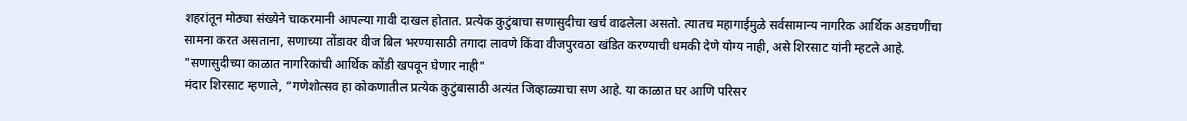शहरांतून मोठ्या संख्येने चाकरमानी आपल्या गावी दाखल होतात. प्रत्येक कुटुंबाचा सणासुदीचा खर्च वाढलेला असतो. त्यातच महागाईमुळे सर्वसामान्य नागरिक आर्थिक अडचणींचा सामना करत असताना, सणाच्या तोंडावर वीज बिल भरण्यासाठी तगादा लावणे किंवा वीजपुरवठा खंडित करण्याची धमकी देणे योग्य नाही, असे शिरसाट यांनी म्हटले आहे.
"सणासुदीच्या काळात नागरिकांची आर्थिक कोंडी खपवून घेणार नाही"
मंदार शिरसाट म्हणाले, “गणेशोत्सव हा कोकणातील प्रत्येक कुटुंबासाठी अत्यंत जिव्हाळ्याचा सण आहे. या काळात घर आणि परिसर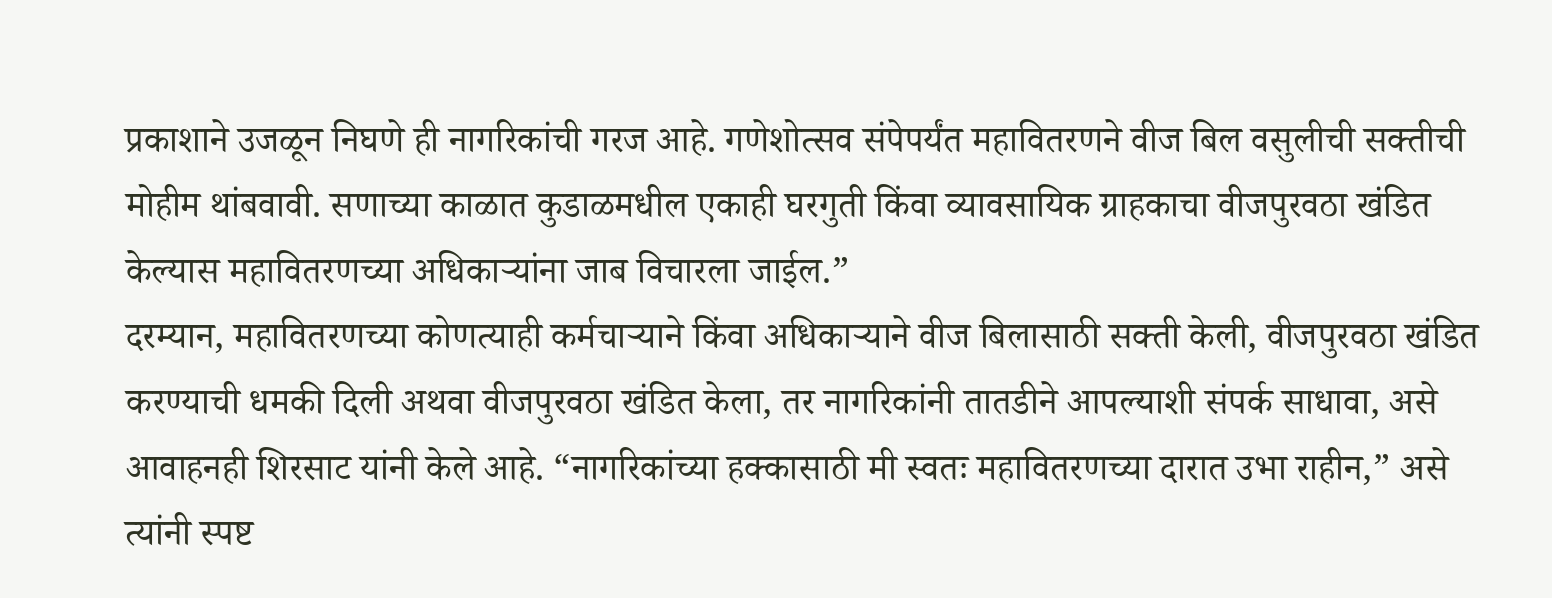प्रकाशाने उजळून निघणे ही नागरिकांची गरज आहे. गणेशोत्सव संपेपर्यंत महावितरणने वीज बिल वसुलीची सक्तीची मोहीम थांबवावी. सणाच्या काळात कुडाळमधील एकाही घरगुती किंवा व्यावसायिक ग्राहकाचा वीजपुरवठा खंडित केल्यास महावितरणच्या अधिकाऱ्यांना जाब विचारला जाईल.”
दरम्यान, महावितरणच्या कोणत्याही कर्मचाऱ्याने किंवा अधिकाऱ्याने वीज बिलासाठी सक्ती केली, वीजपुरवठा खंडित करण्याची धमकी दिली अथवा वीजपुरवठा खंडित केला, तर नागरिकांनी तातडीने आपल्याशी संपर्क साधावा, असे आवाहनही शिरसाट यांनी केले आहे. “नागरिकांच्या हक्कासाठी मी स्वतः महावितरणच्या दारात उभा राहीन,” असे त्यांनी स्पष्ट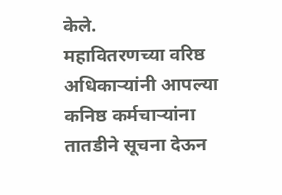केले.
महावितरणच्या वरिष्ठ अधिकाऱ्यांनी आपल्या कनिष्ठ कर्मचाऱ्यांना तातडीने सूचना देऊन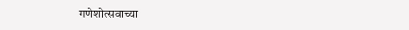गणेशोत्सवाच्या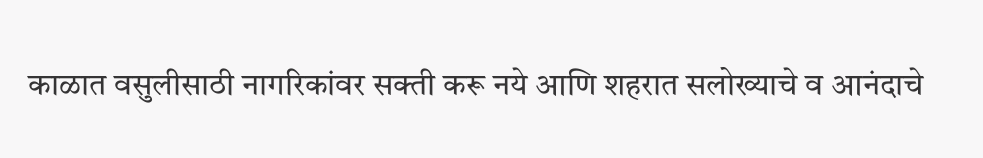काळात वसुलीसाठी नागरिकांवर सक्ती करू नये आणि शहरात सलोख्याचे व आनंदाचे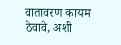वातावरण कायम ठेवावे, अशी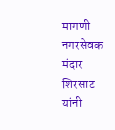मागणी नगरसेवक मंदार शिरसाट यांनी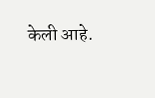केली आहे.